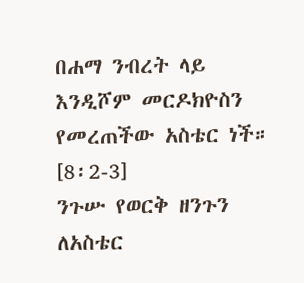በሐማ ንብረት ላይ እንዲሾም መርዶክዮስን የመረጠችው አስቴር ነች። [8፡2-3]
ንጉሡ የወርቅ ዘንጉን ለአስቴር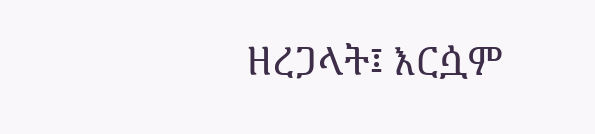ዘረጋላት፤ እርሷም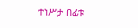ተነሥታ በፊቱ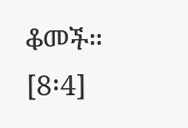ቆመች። [8፡4]